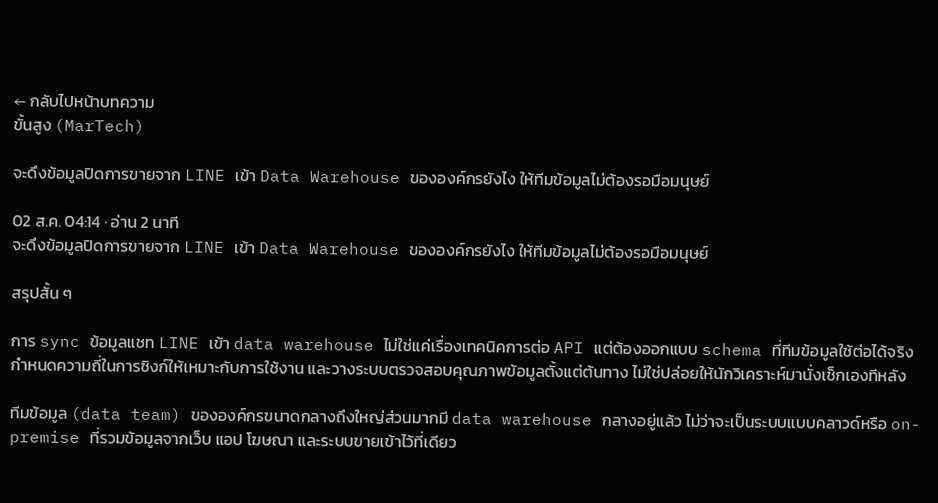← กลับไปหน้าบทความ
ขั้นสูง (MarTech)

จะดึงข้อมูลปิดการขายจาก LINE เข้า Data Warehouse ขององค์กรยังไง ให้ทีมข้อมูลไม่ต้องรอมือมนุษย์

02 ส.ค. 04:14 · อ่าน 2 นาที
จะดึงข้อมูลปิดการขายจาก LINE เข้า Data Warehouse ขององค์กรยังไง ให้ทีมข้อมูลไม่ต้องรอมือมนุษย์

สรุปสั้น ๆ

การ sync ข้อมูลแชท LINE เข้า data warehouse ไม่ใช่แค่เรื่องเทคนิคการต่อ API แต่ต้องออกแบบ schema ที่ทีมข้อมูลใช้ต่อได้จริง กำหนดความถี่ในการซิงก์ให้เหมาะกับการใช้งาน และวางระบบตรวจสอบคุณภาพข้อมูลตั้งแต่ต้นทาง ไม่ใช่ปล่อยให้นักวิเคราะห์มานั่งเช็กเองทีหลัง

ทีมข้อมูล (data team) ขององค์กรขนาดกลางถึงใหญ่ส่วนมากมี data warehouse กลางอยู่แล้ว ไม่ว่าจะเป็นระบบแบบคลาวด์หรือ on-premise ที่รวมข้อมูลจากเว็บ แอป โฆษณา และระบบขายเข้าไว้ที่เดียว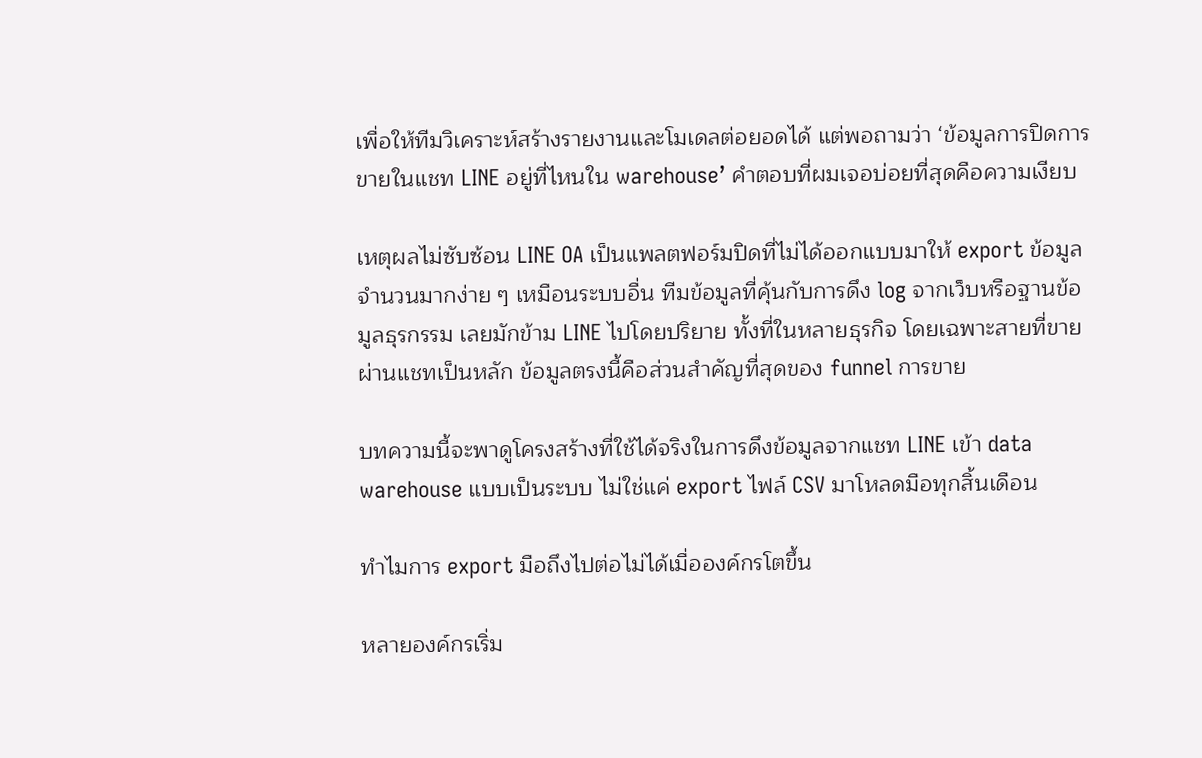เพื่อให้ทีมวิเคราะห์สร้างรายงานและโมเดลต่อยอดได้ แต่พอถามว่า ‘ข้อมูลการปิดการขายในแชท LINE อยู่ที่ไหนใน warehouse’ คำตอบที่ผมเจอบ่อยที่สุดคือความเงียบ

เหตุผลไม่ซับซ้อน LINE OA เป็นแพลตฟอร์มปิดที่ไม่ได้ออกแบบมาให้ export ข้อมูลจำนวนมากง่าย ๆ เหมือนระบบอื่น ทีมข้อมูลที่คุ้นกับการดึง log จากเว็บหรือฐานข้อมูลธุรกรรม เลยมักข้าม LINE ไปโดยปริยาย ทั้งที่ในหลายธุรกิจ โดยเฉพาะสายที่ขายผ่านแชทเป็นหลัก ข้อมูลตรงนี้คือส่วนสำคัญที่สุดของ funnel การขาย

บทความนี้จะพาดูโครงสร้างที่ใช้ได้จริงในการดึงข้อมูลจากแชท LINE เข้า data warehouse แบบเป็นระบบ ไม่ใช่แค่ export ไฟล์ CSV มาโหลดมือทุกสิ้นเดือน

ทำไมการ export มือถึงไปต่อไม่ได้เมื่อองค์กรโตขึ้น

หลายองค์กรเริ่ม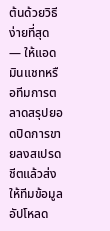ต้นด้วยวิธีง่ายที่สุด — ให้แอดมินแชทหรือทีมการตลาดสรุปยอดปิดการขายลงสเปรดชีตแล้วส่งให้ทีมข้อมูลอัปโหลด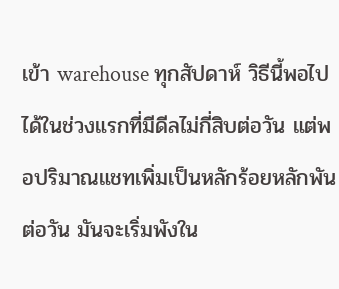เข้า warehouse ทุกสัปดาห์ วิธีนี้พอไปได้ในช่วงแรกที่มีดีลไม่กี่สิบต่อวัน แต่พอปริมาณแชทเพิ่มเป็นหลักร้อยหลักพันต่อวัน มันจะเริ่มพังใน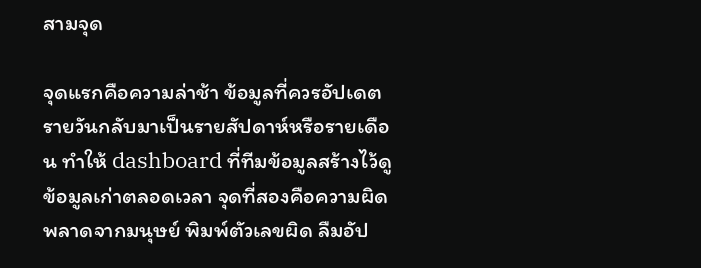สามจุด

จุดแรกคือความล่าช้า ข้อมูลที่ควรอัปเดตรายวันกลับมาเป็นรายสัปดาห์หรือรายเดือน ทำให้ dashboard ที่ทีมข้อมูลสร้างไว้ดูข้อมูลเก่าตลอดเวลา จุดที่สองคือความผิดพลาดจากมนุษย์ พิมพ์ตัวเลขผิด ลืมอัป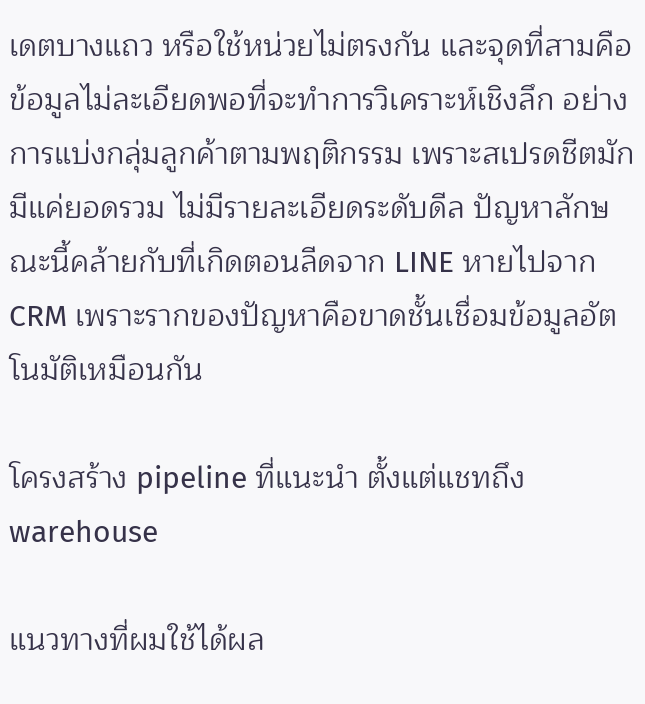เดตบางแถว หรือใช้หน่วยไม่ตรงกัน และจุดที่สามคือข้อมูลไม่ละเอียดพอที่จะทำการวิเคราะห์เชิงลึก อย่างการแบ่งกลุ่มลูกค้าตามพฤติกรรม เพราะสเปรดชีตมักมีแค่ยอดรวม ไม่มีรายละเอียดระดับดีล ปัญหาลักษณะนี้คล้ายกับที่เกิดตอนลีดจาก LINE หายไปจาก CRM เพราะรากของปัญหาคือขาดชั้นเชื่อมข้อมูลอัตโนมัติเหมือนกัน

โครงสร้าง pipeline ที่แนะนำ ตั้งแต่แชทถึง warehouse

แนวทางที่ผมใช้ได้ผล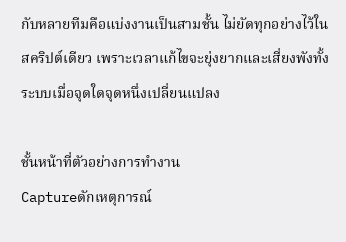กับหลายทีมคือแบ่งงานเป็นสามชั้น ไม่ยัดทุกอย่างไว้ในสคริปต์เดียว เพราะเวลาแก้ไขจะยุ่งยากและเสี่ยงพังทั้งระบบเมื่อจุดใดจุดหนึ่งเปลี่ยนแปลง

ชั้นหน้าที่ตัวอย่างการทำงาน
Captureดักเหตุการณ์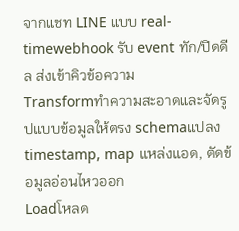จากแชท LINE แบบ real-timewebhook รับ event ทัก/ปิดดีล ส่งเข้าคิวข้อความ
Transformทำความสะอาดและจัดรูปแบบข้อมูลให้ตรง schemaแปลง timestamp, map แหล่งแอด, ตัดข้อมูลอ่อนไหวออก
Loadโหลด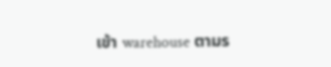เข้า warehouse ตามร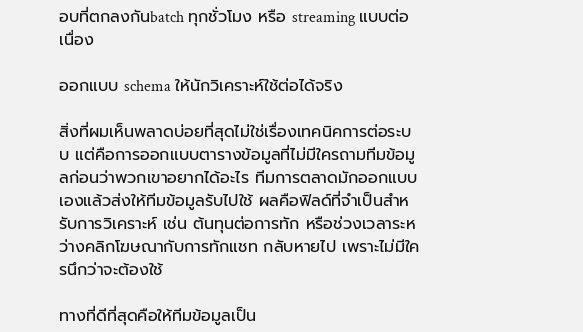อบที่ตกลงกันbatch ทุกชั่วโมง หรือ streaming แบบต่อเนื่อง

ออกแบบ schema ให้นักวิเคราะห์ใช้ต่อได้จริง

สิ่งที่ผมเห็นพลาดบ่อยที่สุดไม่ใช่เรื่องเทคนิคการต่อระบบ แต่คือการออกแบบตารางข้อมูลที่ไม่มีใครถามทีมข้อมูลก่อนว่าพวกเขาอยากได้อะไร ทีมการตลาดมักออกแบบเองแล้วส่งให้ทีมข้อมูลรับไปใช้ ผลคือฟิลด์ที่จำเป็นสำหรับการวิเคราะห์ เช่น ต้นทุนต่อการทัก หรือช่วงเวลาระหว่างคลิกโฆษณากับการทักแชท กลับหายไป เพราะไม่มีใครนึกว่าจะต้องใช้

ทางที่ดีที่สุดคือให้ทีมข้อมูลเป็น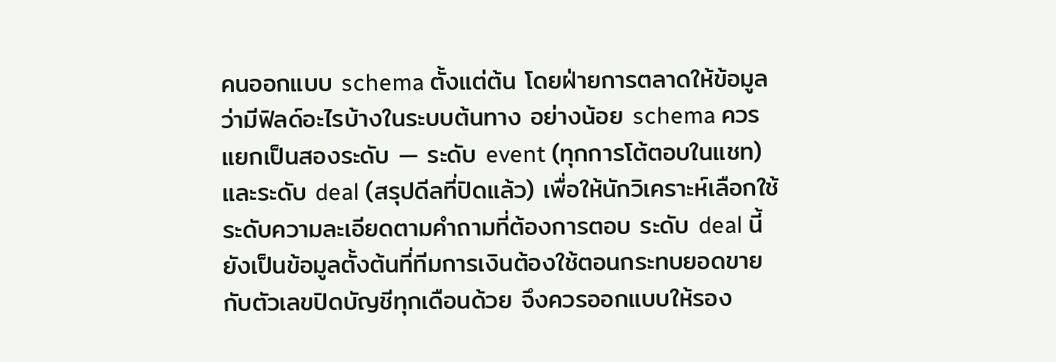คนออกแบบ schema ตั้งแต่ต้น โดยฝ่ายการตลาดให้ข้อมูลว่ามีฟิลด์อะไรบ้างในระบบต้นทาง อย่างน้อย schema ควรแยกเป็นสองระดับ — ระดับ event (ทุกการโต้ตอบในแชท) และระดับ deal (สรุปดีลที่ปิดแล้ว) เพื่อให้นักวิเคราะห์เลือกใช้ระดับความละเอียดตามคำถามที่ต้องการตอบ ระดับ deal นี้ยังเป็นข้อมูลตั้งต้นที่ทีมการเงินต้องใช้ตอนกระทบยอดขายกับตัวเลขปิดบัญชีทุกเดือนด้วย จึงควรออกแบบให้รอง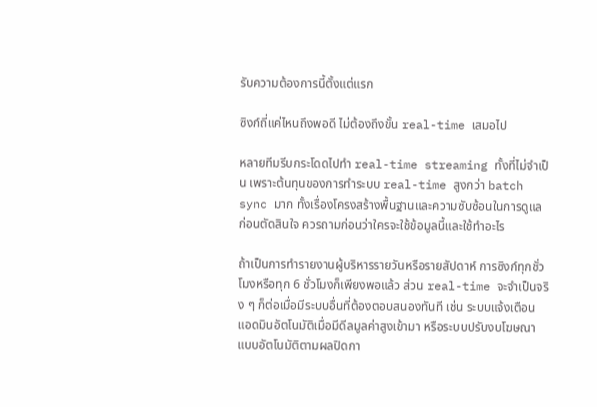รับความต้องการนี้ตั้งแต่แรก

ซิงก์ถี่แค่ไหนถึงพอดี ไม่ต้องถึงขั้น real-time เสมอไป

หลายทีมรีบกระโดดไปทำ real-time streaming ทั้งที่ไม่จำเป็น เพราะต้นทุนของการทำระบบ real-time สูงกว่า batch sync มาก ทั้งเรื่องโครงสร้างพื้นฐานและความซับซ้อนในการดูแล ก่อนตัดสินใจ ควรถามก่อนว่าใครจะใช้ข้อมูลนี้และใช้ทำอะไร

ถ้าเป็นการทำรายงานผู้บริหารรายวันหรือรายสัปดาห์ การซิงก์ทุกชั่วโมงหรือทุก 6 ชั่วโมงก็เพียงพอแล้ว ส่วน real-time จะจำเป็นจริง ๆ ก็ต่อเมื่อมีระบบอื่นที่ต้องตอบสนองทันที เช่น ระบบแจ้งเตือนแอดมินอัตโนมัติเมื่อมีดีลมูลค่าสูงเข้ามา หรือระบบปรับงบโฆษณาแบบอัตโนมัติตามผลปิดกา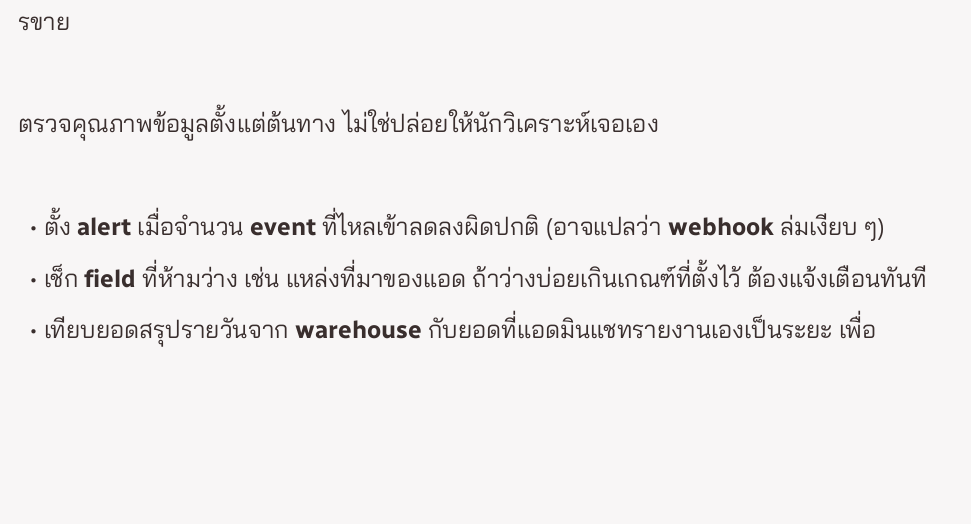รขาย

ตรวจคุณภาพข้อมูลตั้งแต่ต้นทาง ไม่ใช่ปล่อยให้นักวิเคราะห์เจอเอง

  • ตั้ง alert เมื่อจำนวน event ที่ไหลเข้าลดลงผิดปกติ (อาจแปลว่า webhook ล่มเงียบ ๆ)
  • เช็ก field ที่ห้ามว่าง เช่น แหล่งที่มาของแอด ถ้าว่างบ่อยเกินเกณฑ์ที่ตั้งไว้ ต้องแจ้งเตือนทันที
  • เทียบยอดสรุปรายวันจาก warehouse กับยอดที่แอดมินแชทรายงานเองเป็นระยะ เพื่อ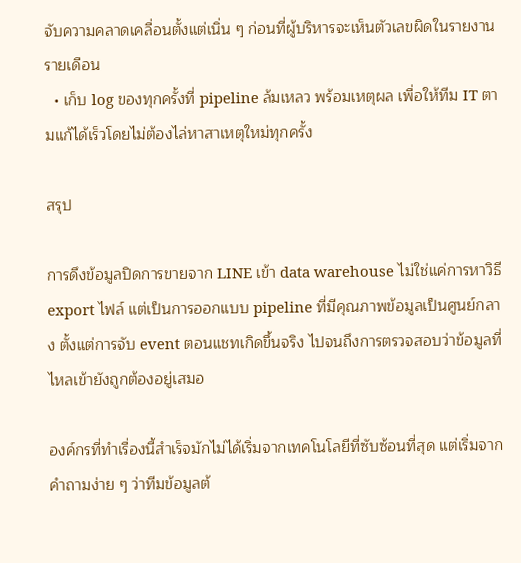จับความคลาดเคลื่อนตั้งแต่เนิ่น ๆ ก่อนที่ผู้บริหารจะเห็นตัวเลขผิดในรายงานรายเดือน
  • เก็บ log ของทุกครั้งที่ pipeline ล้มเหลว พร้อมเหตุผล เพื่อให้ทีม IT ตามแก้ได้เร็วโดยไม่ต้องไล่หาสาเหตุใหม่ทุกครั้ง

สรุป

การดึงข้อมูลปิดการขายจาก LINE เข้า data warehouse ไม่ใช่แค่การหาวิธี export ไฟล์ แต่เป็นการออกแบบ pipeline ที่มีคุณภาพข้อมูลเป็นศูนย์กลาง ตั้งแต่การจับ event ตอนแชทเกิดขึ้นจริง ไปจนถึงการตรวจสอบว่าข้อมูลที่ไหลเข้ายังถูกต้องอยู่เสมอ

องค์กรที่ทำเรื่องนี้สำเร็จมักไม่ได้เริ่มจากเทคโนโลยีที่ซับซ้อนที่สุด แต่เริ่มจากคำถามง่าย ๆ ว่าทีมข้อมูลต้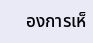องการเห็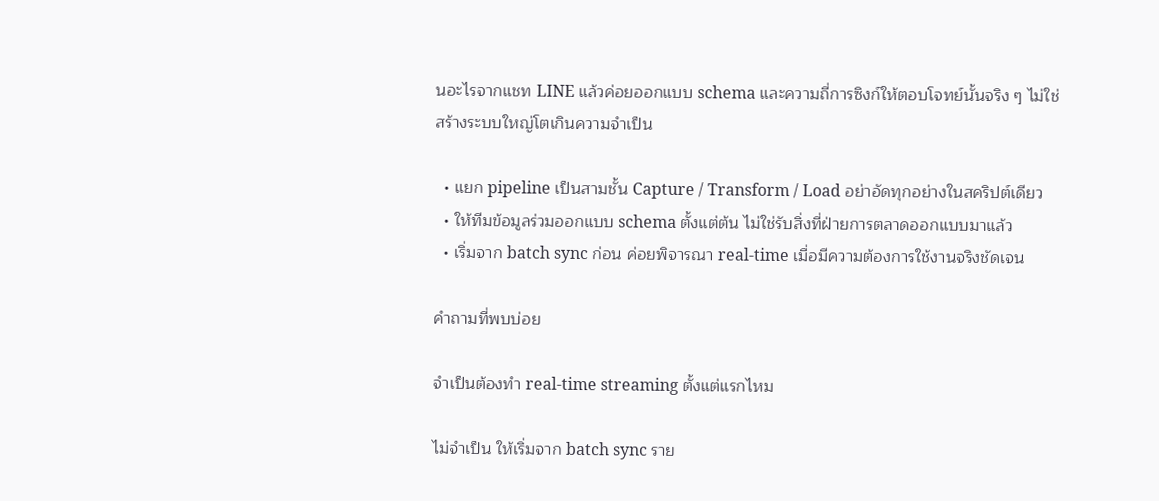นอะไรจากแชท LINE แล้วค่อยออกแบบ schema และความถี่การซิงก์ให้ตอบโจทย์นั้นจริง ๆ ไม่ใช่สร้างระบบใหญ่โตเกินความจำเป็น

  • แยก pipeline เป็นสามชั้น Capture / Transform / Load อย่าอัดทุกอย่างในสคริปต์เดียว
  • ให้ทีมข้อมูลร่วมออกแบบ schema ตั้งแต่ต้น ไม่ใช่รับสิ่งที่ฝ่ายการตลาดออกแบบมาแล้ว
  • เริ่มจาก batch sync ก่อน ค่อยพิจารณา real-time เมื่อมีความต้องการใช้งานจริงชัดเจน

คำถามที่พบบ่อย

จำเป็นต้องทำ real-time streaming ตั้งแต่แรกไหม

ไม่จำเป็น ให้เริ่มจาก batch sync ราย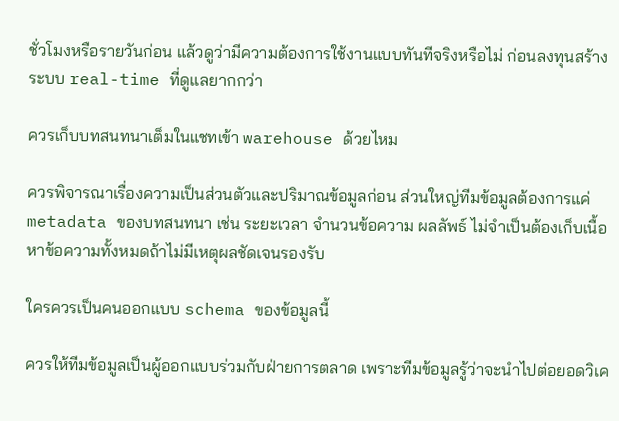ชั่วโมงหรือรายวันก่อน แล้วดูว่ามีความต้องการใช้งานแบบทันทีจริงหรือไม่ ก่อนลงทุนสร้างระบบ real-time ที่ดูแลยากกว่า

ควรเก็บบทสนทนาเต็มในแชทเข้า warehouse ด้วยไหม

ควรพิจารณาเรื่องความเป็นส่วนตัวและปริมาณข้อมูลก่อน ส่วนใหญ่ทีมข้อมูลต้องการแค่ metadata ของบทสนทนา เช่น ระยะเวลา จำนวนข้อความ ผลลัพธ์ ไม่จำเป็นต้องเก็บเนื้อหาข้อความทั้งหมดถ้าไม่มีเหตุผลชัดเจนรองรับ

ใครควรเป็นคนออกแบบ schema ของข้อมูลนี้

ควรให้ทีมข้อมูลเป็นผู้ออกแบบร่วมกับฝ่ายการตลาด เพราะทีมข้อมูลรู้ว่าจะนำไปต่อยอดวิเค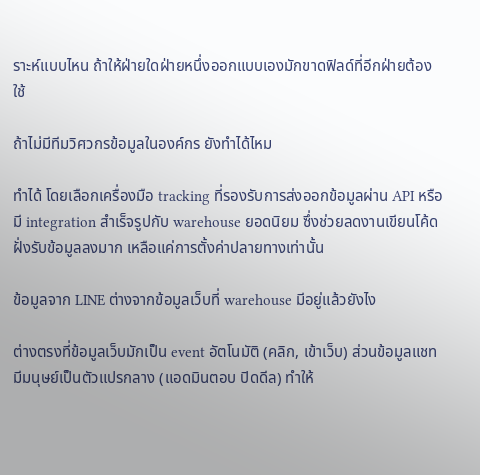ราะห์แบบไหน ถ้าให้ฝ่ายใดฝ่ายหนึ่งออกแบบเองมักขาดฟิลด์ที่อีกฝ่ายต้องใช้

ถ้าไม่มีทีมวิศวกรข้อมูลในองค์กร ยังทำได้ไหม

ทำได้ โดยเลือกเครื่องมือ tracking ที่รองรับการส่งออกข้อมูลผ่าน API หรือมี integration สำเร็จรูปกับ warehouse ยอดนิยม ซึ่งช่วยลดงานเขียนโค้ดฝั่งรับข้อมูลลงมาก เหลือแค่การตั้งค่าปลายทางเท่านั้น

ข้อมูลจาก LINE ต่างจากข้อมูลเว็บที่ warehouse มีอยู่แล้วยังไง

ต่างตรงที่ข้อมูลเว็บมักเป็น event อัตโนมัติ (คลิก, เข้าเว็บ) ส่วนข้อมูลแชทมีมนุษย์เป็นตัวแปรกลาง (แอดมินตอบ ปิดดีล) ทำให้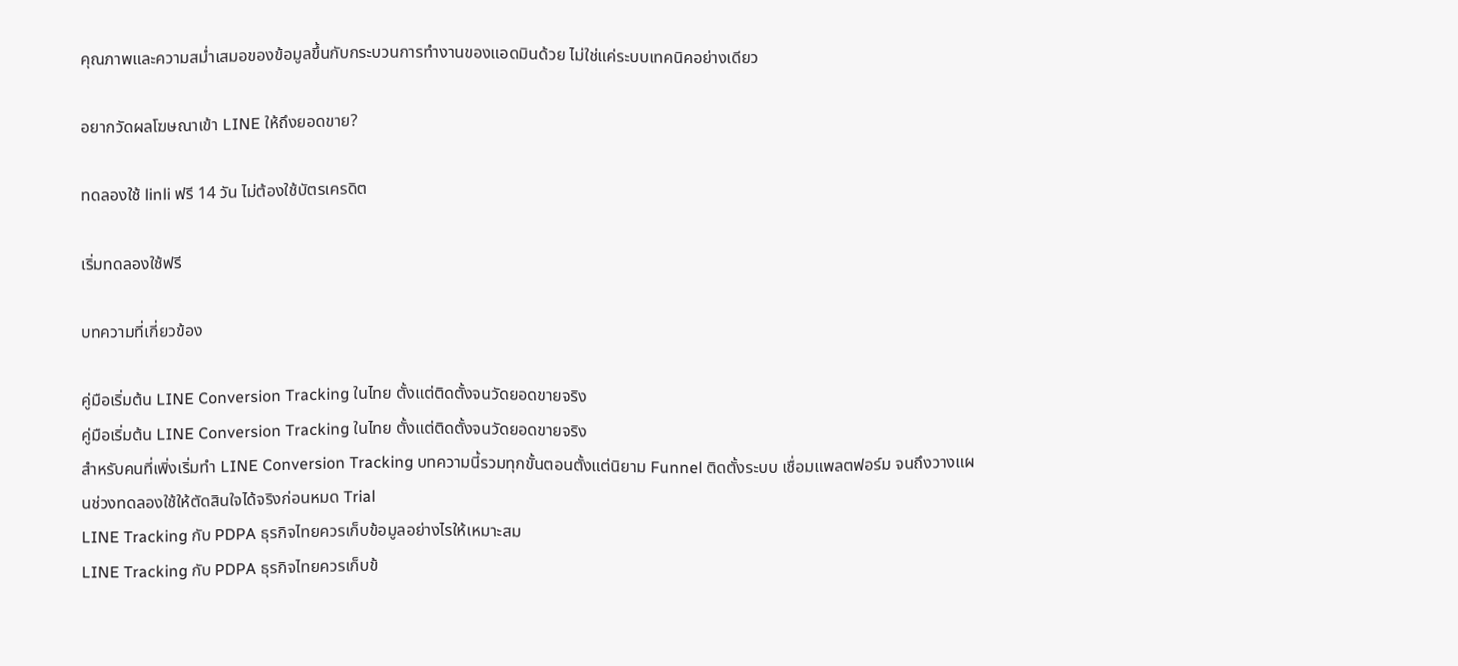คุณภาพและความสม่ำเสมอของข้อมูลขึ้นกับกระบวนการทำงานของแอดมินด้วย ไม่ใช่แค่ระบบเทคนิคอย่างเดียว

อยากวัดผลโฆษณาเข้า LINE ให้ถึงยอดขาย?

ทดลองใช้ linli ฟรี 14 วัน ไม่ต้องใช้บัตรเครดิต

เริ่มทดลองใช้ฟรี

บทความที่เกี่ยวข้อง

คู่มือเริ่มต้น LINE Conversion Tracking ในไทย ตั้งแต่ติดตั้งจนวัดยอดขายจริง
คู่มือเริ่มต้น LINE Conversion Tracking ในไทย ตั้งแต่ติดตั้งจนวัดยอดขายจริง
สำหรับคนที่เพิ่งเริ่มทำ LINE Conversion Tracking บทความนี้รวมทุกขั้นตอนตั้งแต่นิยาม Funnel ติดตั้งระบบ เชื่อมแพลตฟอร์ม จนถึงวางแผนช่วงทดลองใช้ให้ตัดสินใจได้จริงก่อนหมด Trial
LINE Tracking กับ PDPA ธุรกิจไทยควรเก็บข้อมูลอย่างไรให้เหมาะสม
LINE Tracking กับ PDPA ธุรกิจไทยควรเก็บข้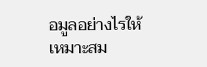อมูลอย่างไรให้เหมาะสม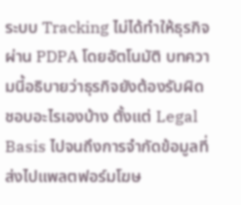ระบบ Tracking ไม่ได้ทำให้ธุรกิจผ่าน PDPA โดยอัตโนมัติ บทความนี้อธิบายว่าธุรกิจยังต้องรับผิดชอบอะไรเองบ้าง ตั้งแต่ Legal Basis ไปจนถึงการจำกัดข้อมูลที่ส่งไปแพลตฟอร์มโฆษ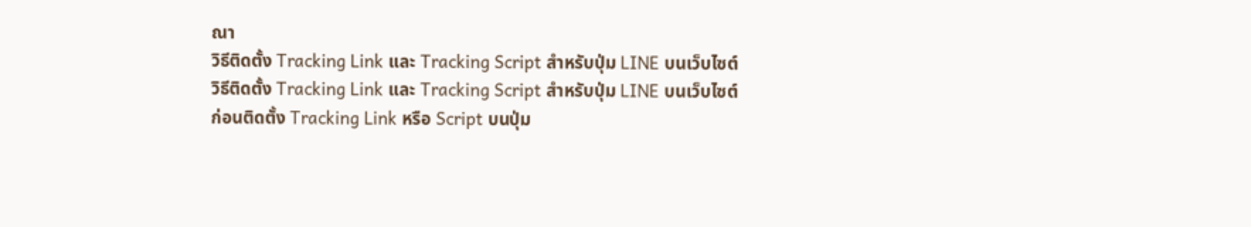ณา
วิธีติดตั้ง Tracking Link และ Tracking Script สำหรับปุ่ม LINE บนเว็บไซต์
วิธีติดตั้ง Tracking Link และ Tracking Script สำหรับปุ่ม LINE บนเว็บไซต์
ก่อนติดตั้ง Tracking Link หรือ Script บนปุ่ม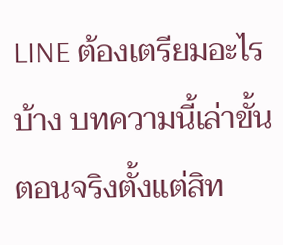LINE ต้องเตรียมอะไรบ้าง บทความนี้เล่าขั้นตอนจริงตั้งแต่สิท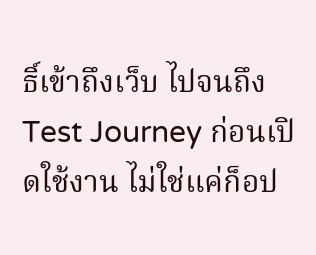ธิ์เข้าถึงเว็บ ไปจนถึง Test Journey ก่อนเปิดใช้งาน ไม่ใช่แค่ก็อป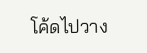โค้ดไปวาง